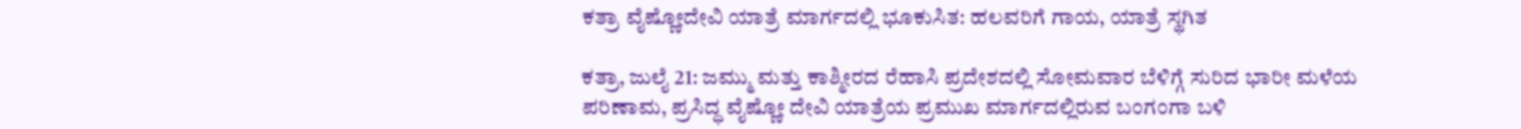ಕತ್ರಾ ವೈಷ್ಣೋದೇವಿ ಯಾತ್ರೆ ಮಾರ್ಗದಲ್ಲಿ ಭೂಕುಸಿತ: ಹಲವರಿಗೆ ಗಾಯ, ಯಾತ್ರೆ ಸ್ಥಗಿತ

ಕತ್ರಾ, ಜುಲೈ 21: ಜಮ್ಮು ಮತ್ತು ಕಾಶ್ಮೀರದ ರೆಹಾಸಿ ಪ್ರದೇಶದಲ್ಲಿ ಸೋಮವಾರ ಬೆಳಿಗ್ಗೆ ಸುರಿದ ಭಾರೀ ಮಳೆಯ ಪರಿಣಾಮ, ಪ್ರಸಿದ್ಧ ವೈಷ್ಣೋ ದೇವಿ ಯಾತ್ರೆಯ ಪ್ರಮುಖ ಮಾರ್ಗದಲ್ಲಿರುವ ಬಂಗಂಗಾ ಬಳಿ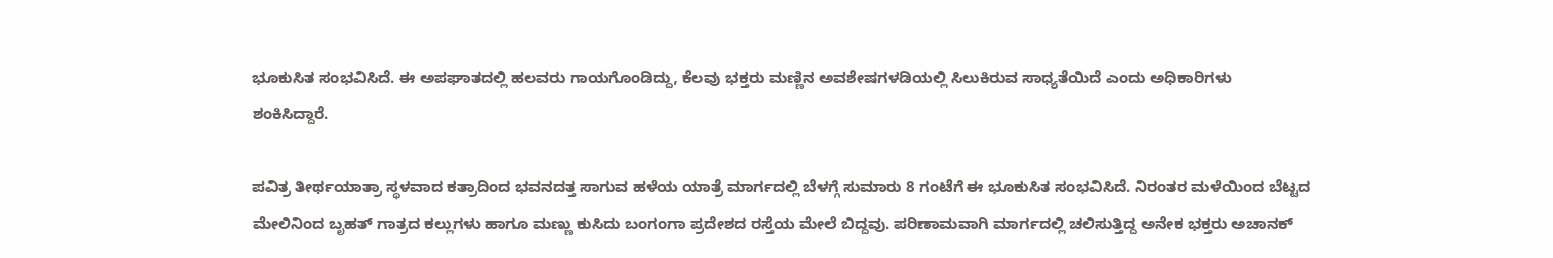ಭೂಕುಸಿತ ಸಂಭವಿಸಿದೆ. ಈ ಅಪಘಾತದಲ್ಲಿ ಹಲವರು ಗಾಯಗೊಂಡಿದ್ದು, ಕೆಲವು ಭಕ್ತರು ಮಣ್ಣಿನ ಅವಶೇಷಗಳಡಿಯಲ್ಲಿ ಸಿಲುಕಿರುವ ಸಾಧ್ಯತೆಯಿದೆ ಎಂದು ಅಧಿಕಾರಿಗಳು ಶಂಕಿಸಿದ್ದಾರೆ.

ಪವಿತ್ರ ತೀರ್ಥಯಾತ್ರಾ ಸ್ಥಳವಾದ ಕತ್ರಾದಿಂದ ಭವನದತ್ತ ಸಾಗುವ ಹಳೆಯ ಯಾತ್ರೆ ಮಾರ್ಗದಲ್ಲಿ ಬೆಳಗ್ಗೆ ಸುಮಾರು 8 ಗಂಟೆಗೆ ಈ ಭೂಕುಸಿತ ಸಂಭವಿಸಿದೆ. ನಿರಂತರ ಮಳೆಯಿಂದ ಬೆಟ್ಟದ ಮೇಲಿನಿಂದ ಬೃಹತ್ ಗಾತ್ರದ ಕಲ್ಲುಗಳು ಹಾಗೂ ಮಣ್ಣು ಕುಸಿದು ಬಂಗಂಗಾ ಪ್ರದೇಶದ ರಸ್ತೆಯ ಮೇಲೆ ಬಿದ್ದವು. ಪರಿಣಾಮವಾಗಿ ಮಾರ್ಗದಲ್ಲಿ ಚಲಿಸುತ್ತಿದ್ದ ಅನೇಕ ಭಕ್ತರು ಅಚಾನಕ್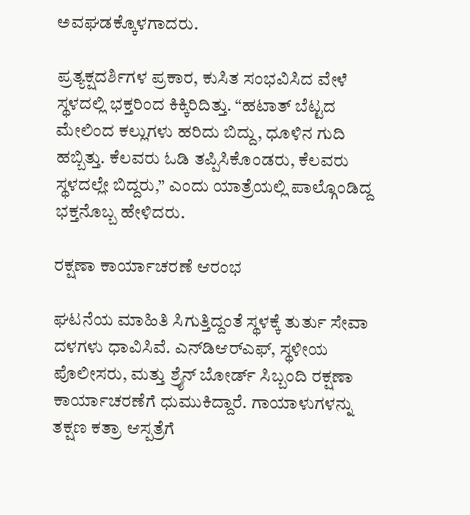ಅವಘಡಕ್ಕೊಳಗಾದರು.

ಪ್ರತ್ಯಕ್ಷದರ್ಶಿಗಳ ಪ್ರಕಾರ, ಕುಸಿತ ಸಂಭವಿಸಿದ ವೇಳೆ ಸ್ಥಳದಲ್ಲಿ ಭಕ್ತರಿಂದ ಕಿಕ್ಕಿರಿದಿತ್ತು. “ಹಟಾತ್ ಬೆಟ್ಟದ ಮೇಲಿಂದ ಕಲ್ಲುಗಳು ಹರಿದು ಬಿದ್ದು, ಧೂಳಿನ ಗುದಿ ಹಬ್ಬಿತ್ತು. ಕೆಲವರು ಓಡಿ ತಪ್ಪಿಸಿಕೊಂಡರು, ಕೆಲವರು ಸ್ಥಳದಲ್ಲೇ ಬಿದ್ದರು,” ಎಂದು ಯಾತ್ರೆಯಲ್ಲಿ ಪಾಲ್ಗೊಂಡಿದ್ದ ಭಕ್ತನೊಬ್ಬ ಹೇಳಿದರು.

ರಕ್ಷಣಾ ಕಾರ್ಯಾಚರಣೆ ಆರಂಭ

ಘಟನೆಯ ಮಾಹಿತಿ ಸಿಗುತ್ತಿದ್ದಂತೆ ಸ್ಥಳಕ್ಕೆ ತುರ್ತು ಸೇವಾ ದಳಗಳು ಧಾವಿಸಿವೆ. ಎನ್‌ಡಿಆರ್‌ಎಫ್, ಸ್ಥಳೀಯ ಪೊಲೀಸರು, ಮತ್ತು ಶ್ರೈನ್ ಬೋರ್ಡ್ ಸಿಬ್ಬಂದಿ ರಕ್ಷಣಾ ಕಾರ್ಯಾಚರಣೆಗೆ ಧುಮುಕಿದ್ದಾರೆ. ಗಾಯಾಳುಗಳನ್ನು ತಕ್ಷಣ ಕತ್ರಾ ಆಸ್ಪತ್ರೆಗೆ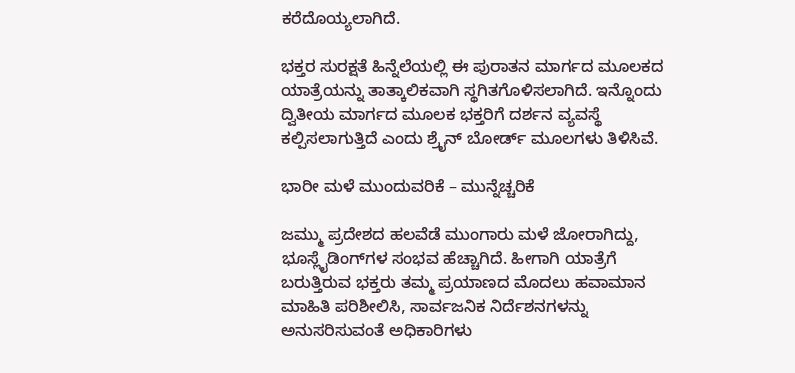ಕರೆದೊಯ್ಯಲಾಗಿದೆ.

ಭಕ್ತರ ಸುರಕ್ಷತೆ ಹಿನ್ನೆಲೆಯಲ್ಲಿ ಈ ಪುರಾತನ ಮಾರ್ಗದ ಮೂಲಕದ ಯಾತ್ರೆಯನ್ನು ತಾತ್ಕಾಲಿಕವಾಗಿ ಸ್ಥಗಿತಗೊಳಿಸಲಾಗಿದೆ. ಇನ್ನೊಂದು ದ್ವಿತೀಯ ಮಾರ್ಗದ ಮೂಲಕ ಭಕ್ತರಿಗೆ ದರ್ಶನ ವ್ಯವಸ್ಥೆ ಕಲ್ಪಿಸಲಾಗುತ್ತಿದೆ ಎಂದು ಶ್ರೈನ್ ಬೋರ್ಡ್ ಮೂಲಗಳು ತಿಳಿಸಿವೆ.

ಭಾರೀ ಮಳೆ ಮುಂದುವರಿಕೆ – ಮುನ್ನೆಚ್ಚರಿಕೆ

ಜಮ್ಮು ಪ್ರದೇಶದ ಹಲವೆಡೆ ಮುಂಗಾರು ಮಳೆ ಜೋರಾಗಿದ್ದು, ಭೂಸ್ಲೈಡಿಂಗ್‌ಗಳ ಸಂಭವ ಹೆಚ್ಚಾಗಿದೆ. ಹೀಗಾಗಿ ಯಾತ್ರೆಗೆ ಬರುತ್ತಿರುವ ಭಕ್ತರು ತಮ್ಮ ಪ್ರಯಾಣದ ಮೊದಲು ಹವಾಮಾನ ಮಾಹಿತಿ ಪರಿಶೀಲಿಸಿ, ಸಾರ್ವಜನಿಕ ನಿರ್ದೆಶನಗಳನ್ನು ಅನುಸರಿಸುವಂತೆ ಅಧಿಕಾರಿಗಳು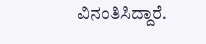ವಿನಂತಿಸಿದ್ದಾರೆ.